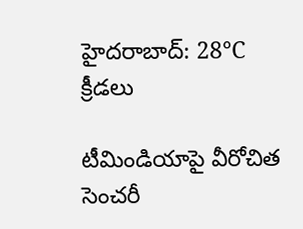హైదరాబాద్: 28°C
క్రీడలు

టీమిండియాపై వీరోచిత సెంచరీ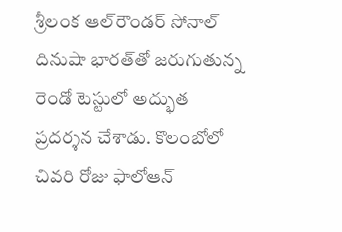శ్రీలంక ఆల్‌రౌండర్ సోనాల్ దినుషా భారత్‌తో జరుగుతున్న రెండో టెస్టులో అద్భుత ప్రదర్శన చేశాడు. కొలంబోలో చివరి రోజు ఫాలోఆన్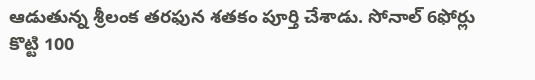ఆడుతున్న శ్రీలంక తరఫున శతకం పూర్తి చేశాడు. సోనాల్ 6ఫోర్లు కొట్టి 100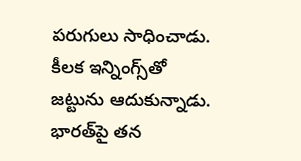పరుగులు సాధించాడు. కీలక ఇన్నింగ్స్‌తో జట్టును ఆదుకున్నాడు. భారత్‌పై తన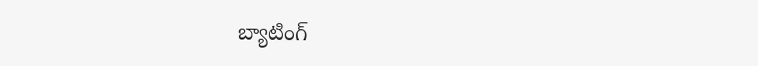బ్యాటింగ్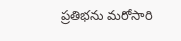ప్రతిభను మరోసారి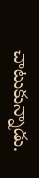చాటుకున్నాడు.